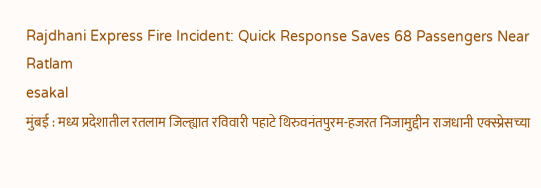Rajdhani Express Fire Incident: Quick Response Saves 68 Passengers Near Ratlam
esakal
मुंबई : मध्य प्रदेशातील रतलाम जिल्ह्यात रविवारी पहाटे थिरुवनंतपुरम-हजरत निजामुद्दीन राजधानी एक्स्प्रेसच्या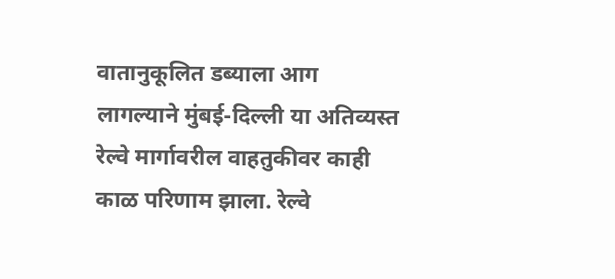वातानुकूलित डब्याला आग लागल्याने मुंबई-दिल्ली या अतिव्यस्त रेल्वे मार्गावरील वाहतुकीवर काही काळ परिणाम झाला. रेल्वे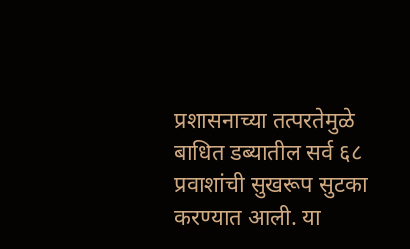प्रशासनाच्या तत्परतेमुळे बाधित डब्यातील सर्व ६८ प्रवाशांची सुखरूप सुटका करण्यात आली. या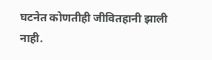घटनेत कोणतीही जीवितहानी झाली नाही.